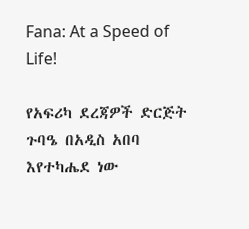Fana: At a Speed of Life!

የአፍሪካ ደረጃዎች ድርጅት ጉባዔ በአዲስ አበባ እየተካሔደ ነው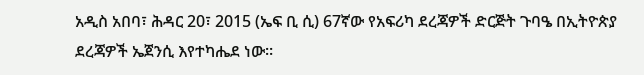አዲስ አበባ፣ ሕዳር 20፣ 2015 (ኤፍ ቢ ሲ) 67ኛው የአፍሪካ ደረጃዎች ድርጅት ጉባዔ በኢትዮጵያ ደረጃዎች ኤጀንሲ እየተካሔደ ነው።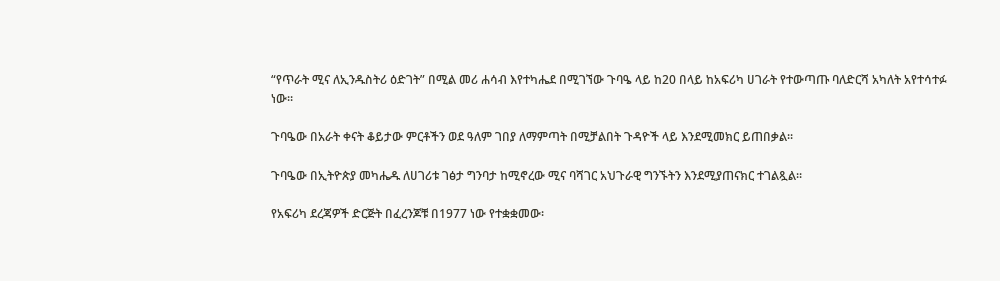“የጥራት ሚና ለኢንዱስትሪ ዕድገት” በሚል መሪ ሐሳብ እየተካሔደ በሚገኘው ጉባዔ ላይ ከ20 በላይ ከአፍሪካ ሀገራት የተውጣጡ ባለድርሻ አካለት አየተሳተፉ ነው።

ጉባዔው በአራት ቀናት ቆይታው ምርቶችን ወደ ዓለም ገበያ ለማምጣት በሚቻልበት ጉዳዮች ላይ እንደሚመክር ይጠበቃል፡፡

ጉባዔው በኢትዮጵያ መካሔዱ ለሀገሪቱ ገፅታ ግንባታ ከሚኖረው ሚና ባሻገር አህጉራዊ ግንኙትን እንደሚያጠናክር ተገልጿል፡፡

የአፍሪካ ደረጃዎች ድርጅት በፈረንጆቹ በ1977 ነው የተቋቋመው፡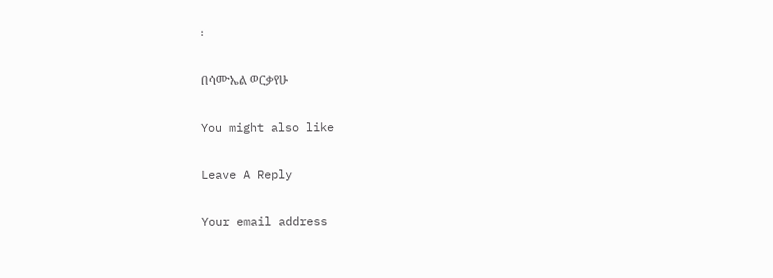፡

በሳሙኤል ወርቃየሁ

You might also like

Leave A Reply

Your email address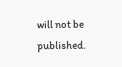will not be published.